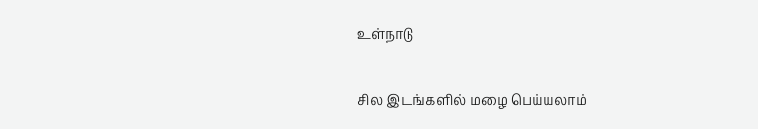உள்நாடு

சில இடங்களில் மழை பெய்யலாம்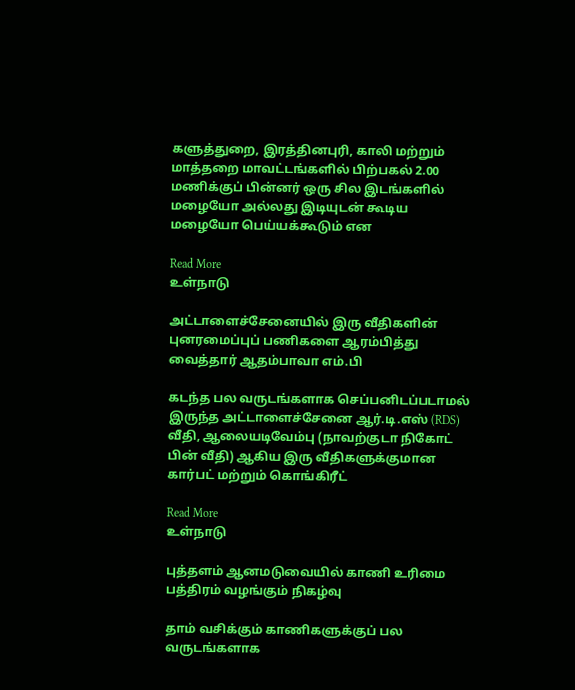களுத்துறை, இரத்தினபுரி, காலி மற்றும் மாத்தறை மாவட்டங்களில் பிற்பகல் 2.00 மணிக்குப் பின்னர் ஒரு சில இடங்களில் மழையோ அல்லது இடியுடன் கூடிய மழையோ பெய்யக்கூடும் என

Read More
உள்நாடு

அட்டாளைச்சேனையில் இரு வீதிகளின் புனரமைப்புப் பணிகளை ஆரம்பித்து வைத்தார் ஆதம்பாவா எம்.பி

கடந்த பல வருடங்களாக செப்பனிடப்படாமல் இருந்த அட்டாளைச்சேனை ஆர்.டி.எஸ் (RDS) வீதி, ஆலையடிவேம்பு (நாவற்குடா நிகோட் பின் வீதி) ஆகிய இரு வீதிகளுக்குமான கார்பட் மற்றும் கொங்கிரீட்

Read More
உள்நாடு

புத்தளம் ஆனமடுவையில் காணி உரிமை பத்திரம் வழங்கும் நிகழ்வு

தாம் வசிக்கும் காணிகளுக்குப் பல வருடங்களாக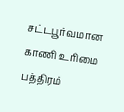சட்டபூர்வமான காணி உரிமை பத்திரம்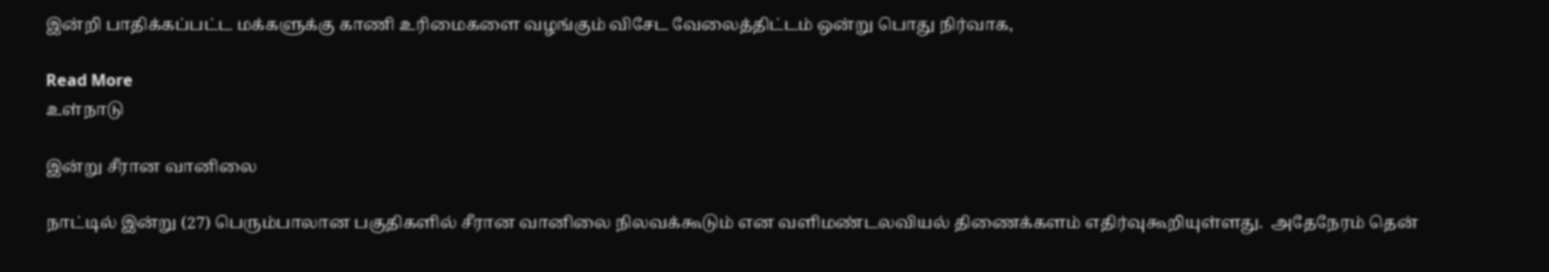இன்றி பாதிக்கப்பட்ட மக்களுக்கு காணி உரிமைகளை வழங்கும் விசேட வேலைத்திட்டம் ஒன்று பொது நிர்வாக,

Read More
உள்நாடு

இன்று சீரான வானிலை

நாட்டில் இன்று (27) பெரும்பாலான பகுதிகளில் சீரான வானிலை நிலவக்கூடும் என வளிமண்டலவியல் திணைக்களம் எதிர்வுகூறியுள்ளது.  அதேநேரம் தென்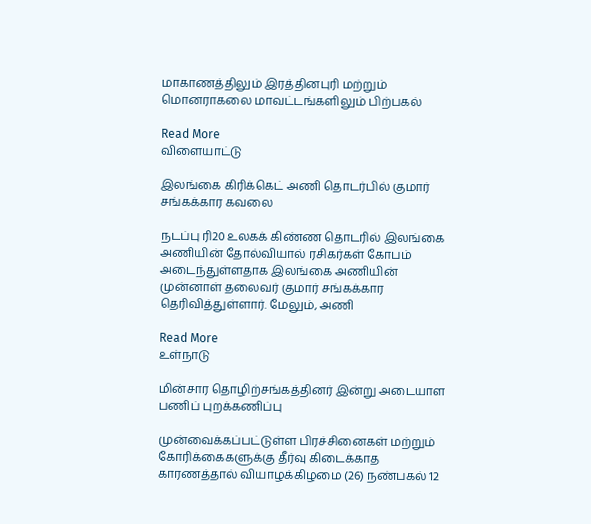மாகாணத்திலும் இரத்தினபுரி மற்றும் மொனராகலை மாவட்டங்களிலும் பிற்பகல்

Read More
விளையாட்டு

இலங்கை கிரிக்கெட் அணி தொடர்பில் குமார் சங்கக்கார கவலை

நடப்பு ரி20 உலகக் கிண்ண தொடரில் இலங்கை அணியின் தோல்வியால் ரசிகர்கள் கோபம் அடைந்துள்ளதாக இலங்கை அணியின் முன்னாள் தலைவர் குமார் சங்கக்கார தெரிவித்துள்ளார். மேலும், அணி

Read More
உள்நாடு

மின்சார தொழிற்சங்கத்தினர் இன்று அடையாள பணிப் புறக்கணிப்பு

முன்வைக்கப்பட்டுள்ள பிரச்சினைகள் மற்றும் கோரிக்கைகளுக்கு தீர்வு கிடைக்காத காரணத்தால் வியாழக்கிழமை (26) நண்பகல் 12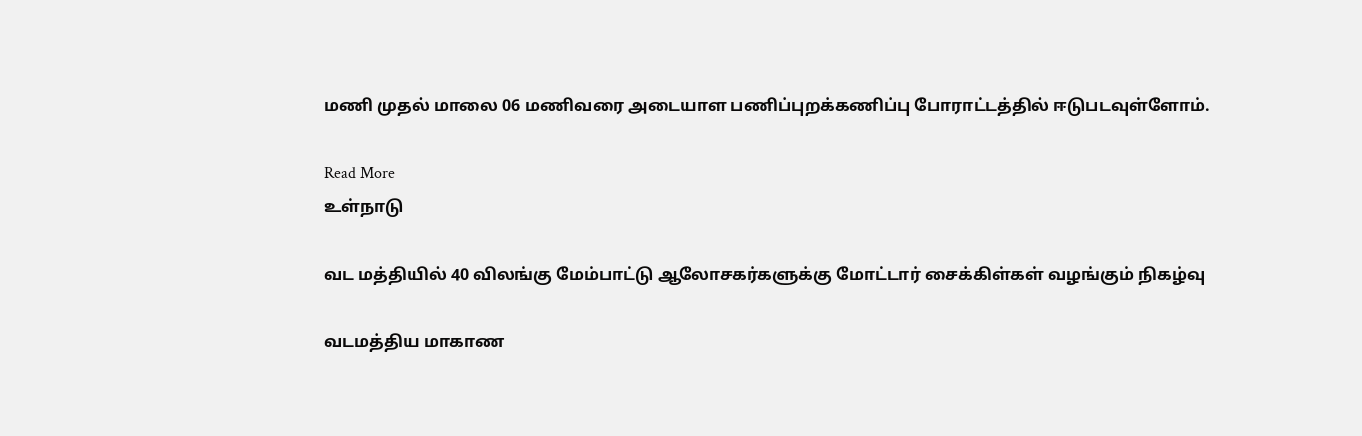மணி முதல் மாலை 06 மணிவரை அடையாள பணிப்புறக்கணிப்பு போராட்டத்தில் ஈடுபடவுள்ளோம்.

Read More
உள்நாடு

வட மத்தியில் 40 விலங்கு மேம்பாட்டு ஆலோசகர்களுக்கு மோட்டார் சைக்கிள்கள் வழங்கும் நிகழ்வு

வடமத்திய மாகாண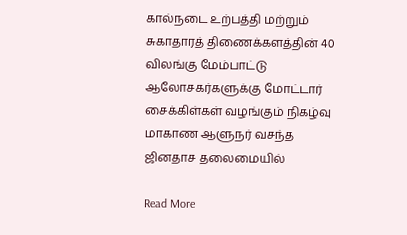கால்நடை உற்பத்தி மற்றும் சுகாதாரத் திணைக்களத்தின் 40 விலங்கு மேம்பாட்டு ஆலோசகர்களுக்கு மோட்டார் சைக்கிள்கள் வழங்கும் நிகழ்வு மாகாண ஆளுநர் வசந்த ஜினதாச தலைமையில்

Read More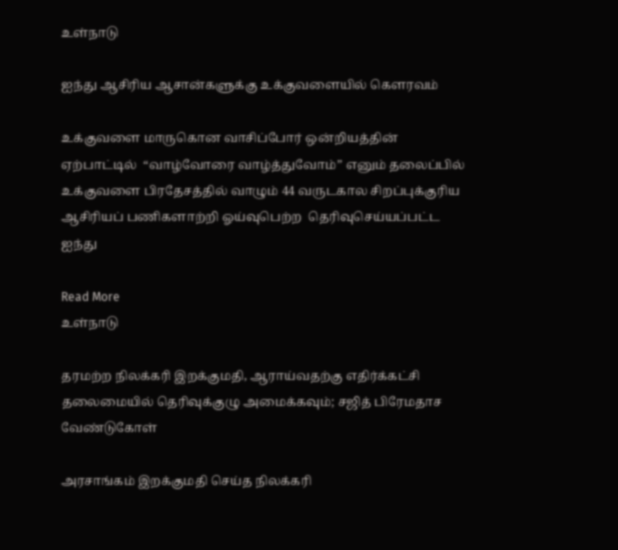உள்நாடு

ஐந்து ஆசிரிய ஆசான்களுக்கு உக்குவளையில் கெளரவம்

உக்குவளை மாருகொன வாசிப்போர் ஒன்றியத்தின் ஏற்பாட்டில்  “வாழ்வோரை வாழ்த்துவோம்” எனும் தலைப்பில்  உக்குவளை பிரதேசத்தில் வாழும் 44 வருடகால சிறப்புக்குரிய ஆசிரியப் பணிகளாற்றி ஓய்வுபெற்ற  தெரிவுசெய்யப்பட்ட ஐந்து

Read More
உள்நாடு

தரமற்ற நிலக்கரி இறக்குமதி, ஆராய்வதற்கு எதிர்க்கட்சி தலைமையில் தெரிவுக்குழு அமைக்கவும்; சஜித் பிரேமதாச வேண்டுகோள்

அரசாங்கம் இறக்குமதி செய்த நிலக்கரி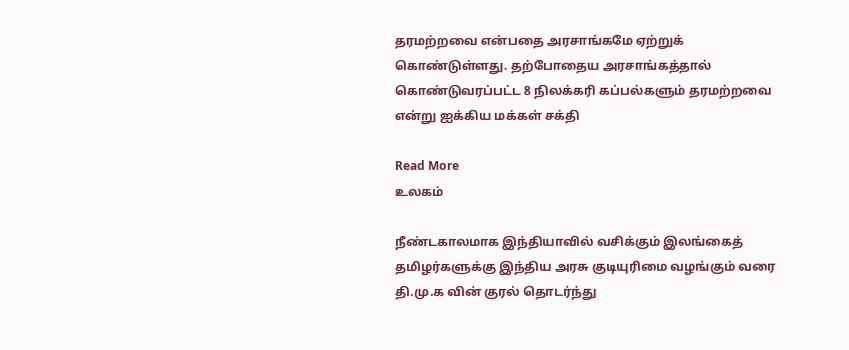தரமற்றவை என்பதை அரசாங்கமே ஏற்றுக் கொண்டுள்ளது. தற்போதைய அரசாங்கத்தால் கொண்டுவரப்பட்ட 8 நிலக்கரி கப்பல்களும் தரமற்றவை என்று ஐக்கிய மக்கள் சக்தி

Read More
உலகம்

நீண்டகாலமாக இந்தியாவில் வசிக்கும் இலங்கைத் தமிழர்களுக்கு இந்திய அரசு குடியுரிமை வழங்கும் வரை தி.மு.க வின் குரல் தொடர்ந்து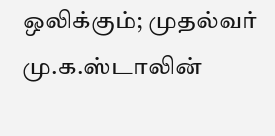ஒலிக்கும்; முதல்வர் மு.க.ஸ்டாலின்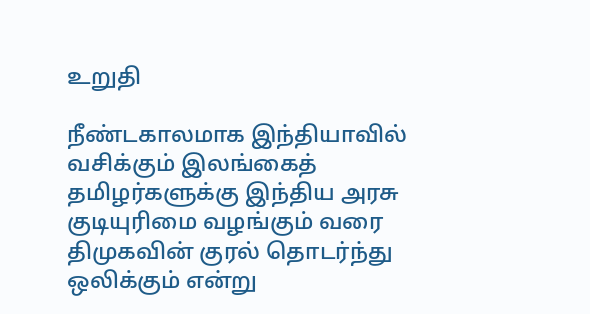உறுதி

நீண்டகாலமாக இந்தியாவில் வசிக்கும் இலங்கைத் தமிழர்களுக்கு இந்திய அரசு குடியுரிமை வழங்கும் வரை திமுகவின் குரல் தொடர்ந்து ஒலிக்கும் என்று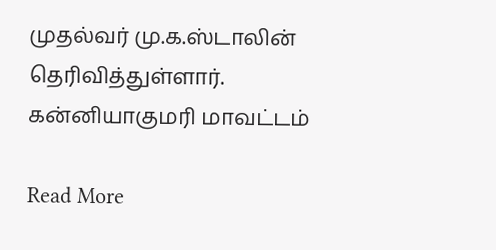முதல்வர் மு.க.ஸ்டாலின் தெரிவித்துள்ளார். கன்னியாகுமரி மாவட்டம்

Read More